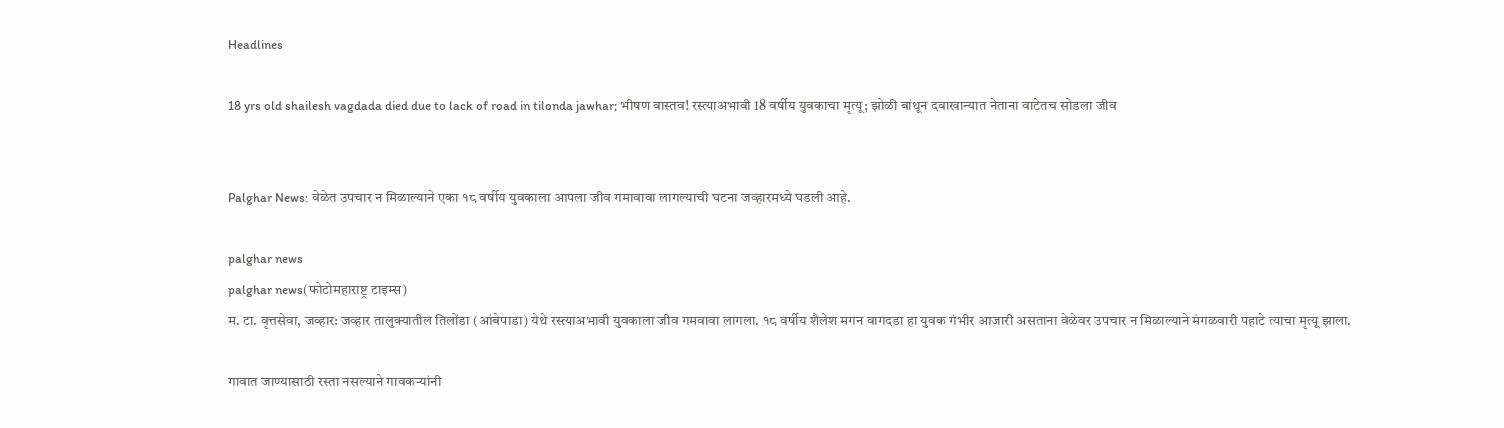Headlines

18 yrs old shailesh vagdada died due to lack of road in tilonda jawhar; भीषण वास्तव! रस्त्याअभावी 18 वर्षीय युवकाचा मृत्यू; झोळी बांधून दवाखान्यात नेताना वाटेतच सोडला जीव


Palghar News: वेळेत उपचार न मिळाल्याने एका १८ वर्षीय युवकाला आपला जीव गमावावा लागल्याची घटना जव्हारमध्ये घडली आहे.

palghar news
palghar news(फोटोमहाराष्ट्र टाइम्स)
म. टा. वृत्तसेवा, जव्हार: जव्हार तालुक्यातील तिलोंडा (आंबेपाडा) येथे रस्त्याअभावी युवकाला जीव गमवावा लागला. १८ वर्षीय शैलेश मगन वागदडा हा युवक गंभीर आजारी असताना वेळेवर उपचार न मिळाल्याने मंगळवारी पहाटे त्याचा मृत्यू झाला.

गावात जाण्यासाठी रस्ता नसल्याने गावकऱ्यांनी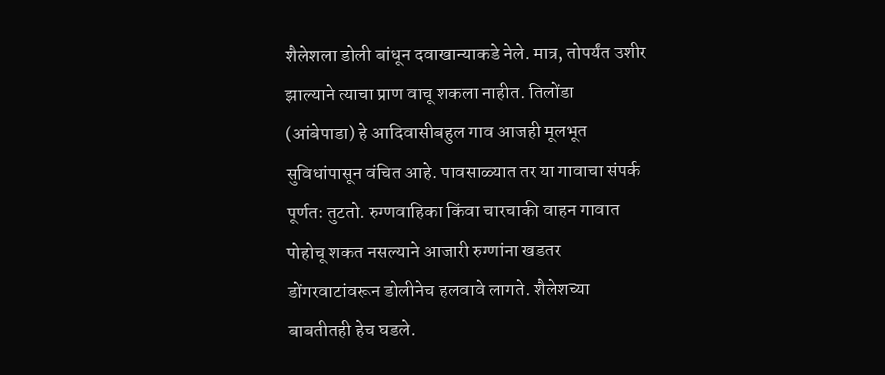शैलेशला डोली बांधून दवाखान्याकडे नेले. मात्र, तोपर्यंत उशीर झाल्याने त्याचा प्राण वाचू शकला नाहीत. तिलोंडा (आंबेपाडा) हे आदिवासीबहुल गाव आजही मूलभूत सुविधांपासून वंचित आहे. पावसाळ्यात तर या गावाचा संपर्क पूर्णतः तुटतो. रुग्णवाहिका किंवा चारचाकी वाहन गावात पोहोचू शकत नसल्याने आजारी रुग्णांना खडतर डोंगरवाटांवरून डोलीनेच हलवावे लागते. शैलेशच्या बाबतीतही हेच घडले.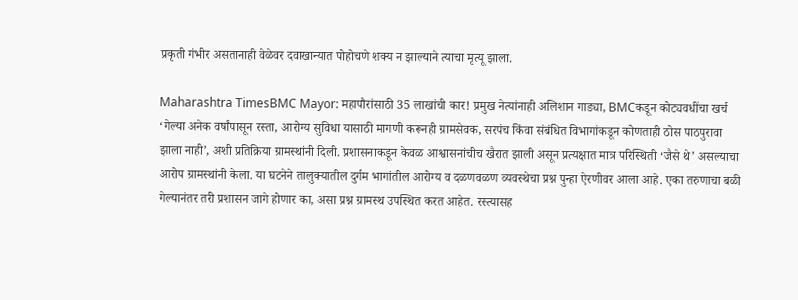प्रकृती गंभीर असतानाही वेळेवर दवाखान्यात पोहोचणे शक्य न झाल्याने त्याचा मृत्यू झाला.

Maharashtra TimesBMC Mayor: महापौरांसाठी 35 लाखांची कार! प्रमुख नेत्यांनाही अलिशान गाड्या, BMCकडून कोट्यवधींचा खर्च
‘गेल्या अनेक वर्षांपासून रस्ता, आरोग्य सुविधा यासाठी मागणी करूनही ग्रामसेवक, सरपंच किंवा संबंधित विभागांकडून कोणताही ठोस पाठपुरावा झाला नाही’, अशी प्रतिक्रिया ग्रामस्थांनी दिली. प्रशासनाकडून केवळ आश्वासनांचीच खैरात झाली असून प्रत्यक्षात मात्र परिस्थिती ‘जैसे थे’ असल्याचा आरोप ग्रामस्थांनी केला. या घटनेने तालुक्यातील दुर्गम भागांतील आरोग्य व दळणवळण व्यवस्थेचा प्रश्न पुन्हा ऐरणीवर आला आहे. एका तरुणाचा बळी गेल्यानंतर तरी प्रशासन जागे होणार का, असा प्रश्न ग्रामस्थ उपस्थित करत आहेत. रस्त्यासह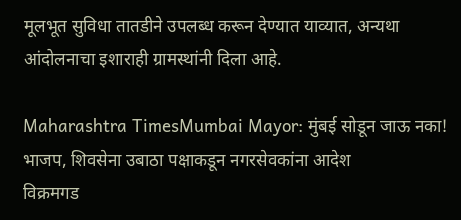मूलभूत सुविधा तातडीने उपलब्ध करून देण्यात याव्यात, अन्यथा आंदोलनाचा इशाराही ग्रामस्थांनी दिला आहे.

Maharashtra TimesMumbai Mayor: मुंबई सोडून जाऊ नका! भाजप, शिवसेना उबाठा पक्षाकडून नगरसेवकांना आदेश
विक्रमगड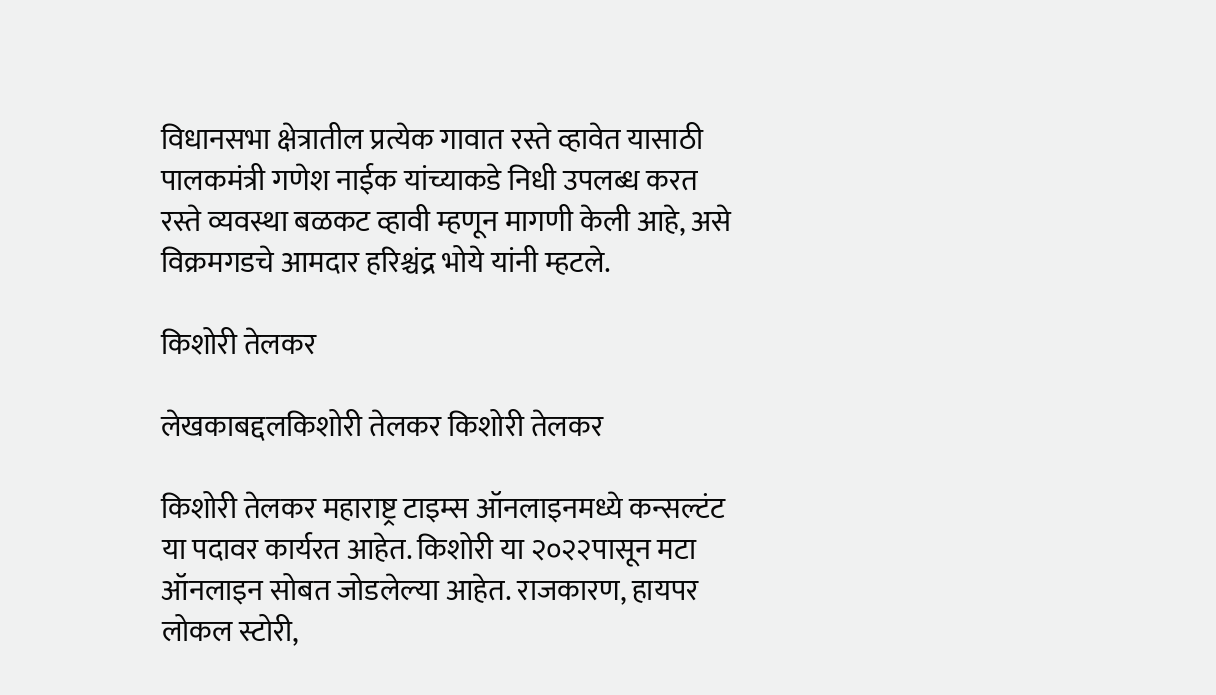विधानसभा क्षेत्रातील प्रत्येक गावात रस्ते व्हावेत यासाठी पालकमंत्री गणेश नाईक यांच्याकडे निधी उपलब्ध करत रस्ते व्यवस्था बळकट व्हावी म्हणून मागणी केली आहे, असे विक्रमगडचे आमदार हरिश्चंद्र भोये यांनी म्हटले.

किशोरी तेलकर

लेखकाबद्दलकिशोरी तेलकर किशोरी तेलकर

किशोरी तेलकर महाराष्ट्र टाइम्स ऑनलाइनमध्ये कन्सल्टंट या पदावर कार्यरत आहेत. किशोरी या २०२२पासून मटा ऑनलाइन सोबत जोडलेल्या आहेत. राजकारण, हायपर लोकल स्टोरी,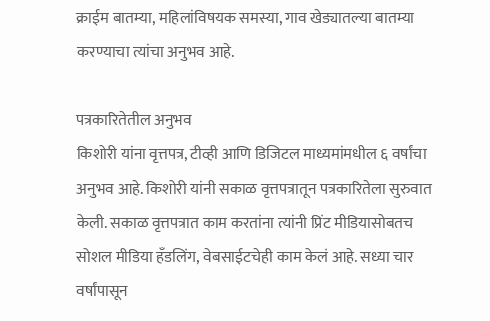क्राईम बातम्या, महिलांविषयक समस्या, गाव खेड्यातल्या बातम्या करण्याचा त्यांचा अनुभव आहे.

पत्रकारितेतील अनुभव
किशोरी यांना वृत्तपत्र, टीव्ही आणि डिजिटल माध्यमांमधील ६ वर्षांचा अनुभव आहे. किशोरी यांनी सकाळ वृत्तपत्रातून पत्रकारितेला सुरुवात केली. सकाळ वृत्तपत्रात काम करतांना त्यांनी प्रिंट मीडियासोबतच सोशल मीडिया हॅंडलिंग, वेबसाईटचेही काम केलं आहे. सध्या चार वर्षांपासून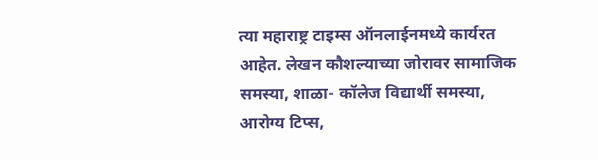त्या महाराष्ट्र टाइम्स ऑनलाईनमध्ये कार्यरत आहेत. लेखन कौशल्याच्या जोरावर सामाजिक समस्या, शाळा- कॉलेज विद्यार्थी समस्या, आरोग्य टिप्स,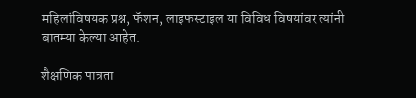महिलांविषयक प्रश्न, फॅशन, लाइफस्टाइल या विविध विषयांवर त्यांनी बातम्या केल्या आहेत.

शैक्षणिक पात्रता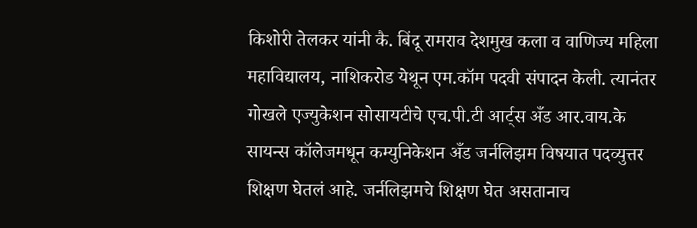किशोरी तेलकर यांनी कै. बिंदू रामराव देशमुख कला व वाणिज्य महिला महाविद्यालय, नाशिकरोड येथून एम.कॉम पदवी संपादन केली. त्यानंतर गोखले एज्युकेशन सोसायटीचे एच.पी.टी आर्ट्स अँड आर.वाय.के सायन्स कॉलेजमधून कम्युनिकेशन अँड जर्नलिझम विषयात पदव्युत्तर शिक्षण घेतलं आहे. जर्नलिझमचे शिक्षण घेत असतानाच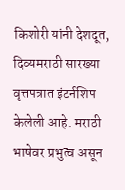किशोरी यांनी देशदूत, दिव्यमराठी सारख्या वृत्तपत्रात इंटर्नशिप केलेली आहे. मराठी भाषेवर प्रभुत्व असून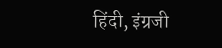हिंदी, इंग्रजी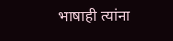भाषाही त्यांना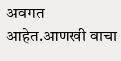अवगत आहेत.आणखी वाचा